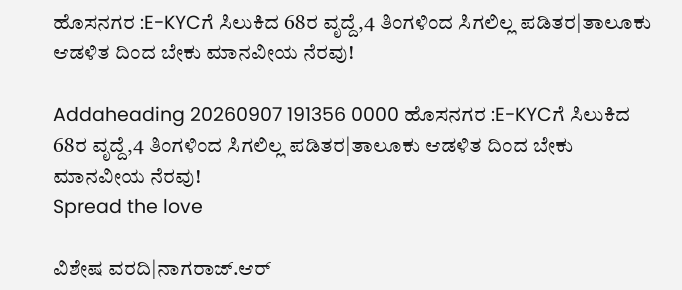ಹೊಸನಗರ :E-KYCಗೆ ಸಿಲುಕಿದ 68ರ ವೃದ್ದೆ,4 ತಿಂಗಳಿಂದ ಸಿಗಲಿಲ್ಲ ಪಡಿತರ|ತಾಲೂಕು ಆಡಳಿತ ದಿಂದ ಬೇಕು ಮಾನವೀಯ ನೆರವು!

Addaheading 20260907 191356 0000 ಹೊಸನಗರ :E-KYCಗೆ ಸಿಲುಕಿದ 68ರ ವೃದ್ದೆ,4 ತಿಂಗಳಿಂದ ಸಿಗಲಿಲ್ಲ ಪಡಿತರ|ತಾಲೂಕು ಆಡಳಿತ ದಿಂದ ಬೇಕು ಮಾನವೀಯ ನೆರವು!
Spread the love

ವಿಶೇಷ ವರದಿ|ನಾಗರಾಜ್.ಆರ್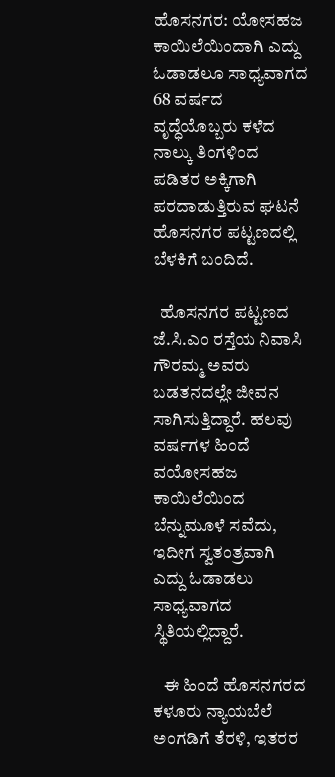ಹೊಸನಗರ: ಯೋಸಹಜ ಕಾಯಿಲೆಯಿಂದಾಗಿ ಎದ್ದು ಓಡಾಡಲೂ ಸಾಧ್ಯವಾಗದ 68 ವರ್ಷದ ವೃದ್ಧೆಯೊಬ್ಬರು ಕಳೆದ ನಾಲ್ಕು ತಿಂಗಳಿಂದ ಪಡಿತರ ಅಕ್ಕಿಗಾಗಿ ಪರದಾಡುತ್ತಿರುವ ಘಟನೆ ಹೊಸನಗರ ಪಟ್ಟಣದಲ್ಲಿ ಬೆಳಕಿಗೆ ಬಂದಿದೆ.

  ಹೊಸನಗರ ಪಟ್ಟಣದ ಜೆ.ಸಿ.ಎಂ ರಸ್ತೆಯ ನಿವಾಸಿ ಗೌರಮ್ಮ ಅವರು ಬಡತನದಲ್ಲೇ ಜೀವನ ಸಾಗಿಸುತ್ತಿದ್ದಾರೆ. ಹಲವು ವರ್ಷಗಳ ಹಿಂದೆ ವಯೋಸಹಜ ಕಾಯಿಲೆಯಿಂದ ಬೆನ್ನುಮೂಳೆ ಸವೆದು, ಇದೀಗ ಸ್ವತಂತ್ರವಾಗಿ ಎದ್ದು ಓಡಾಡಲು ಸಾಧ್ಯವಾಗದ ಸ್ಥಿತಿಯಲ್ಲಿದ್ದಾರೆ.

   ಈ ಹಿಂದೆ ಹೊಸನಗರದ ಕಳೂರು ನ್ಯಾಯಬೆಲೆ ಅಂಗಡಿಗೆ ತೆರಳಿ, ಇತರರ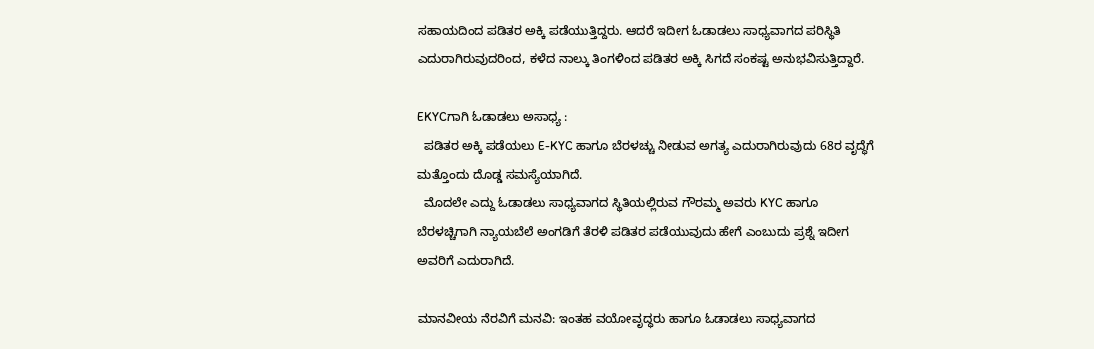ಸಹಾಯದಿಂದ ಪಡಿತರ ಅಕ್ಕಿ ಪಡೆಯುತ್ತಿದ್ದರು. ಆದರೆ ಇದೀಗ ಓಡಾಡಲು ಸಾಧ್ಯವಾಗದ ಪರಿಸ್ಥಿತಿ ಎದುರಾಗಿರುವುದರಿಂದ, ಕಳೆದ ನಾಲ್ಕು ತಿಂಗಳಿಂದ ಪಡಿತರ ಅಕ್ಕಿ ಸಿಗದೆ ಸಂಕಷ್ಟ ಅನುಭವಿಸುತ್ತಿದ್ದಾರೆ.

EKYCಗಾಗಿ ಓಡಾಡಲು ಅಸಾಧ್ಯ :
  ಪಡಿತರ ಅಕ್ಕಿ ಪಡೆಯಲು E-KYC ಹಾಗೂ ಬೆರಳಚ್ಚು ನೀಡುವ ಅಗತ್ಯ ಎದುರಾಗಿರುವುದು 68ರ ವೃದ್ಧೆಗೆ ಮತ್ತೊಂದು ದೊಡ್ಡ ಸಮಸ್ಯೆಯಾಗಿದೆ.
  ಮೊದಲೇ ಎದ್ದು ಓಡಾಡಲು ಸಾಧ್ಯವಾಗದ ಸ್ಥಿತಿಯಲ್ಲಿರುವ ಗೌರಮ್ಮ ಅವರು KYC ಹಾಗೂ ಬೆರಳಚ್ಚಿಗಾಗಿ ನ್ಯಾಯಬೆಲೆ ಅಂಗಡಿಗೆ ತೆರಳಿ ಪಡಿತರ ಪಡೆಯುವುದು ಹೇಗೆ ಎಂಬುದು ಪ್ರಶ್ನೆ ಇದೀಗ ಅವರಿಗೆ ಎದುರಾಗಿದೆ.

ಮಾನವೀಯ ನೆರವಿಗೆ ಮನವಿ: ಇಂತಹ ವಯೋವೃದ್ಧರು ಹಾಗೂ ಓಡಾಡಲು ಸಾಧ್ಯವಾಗದ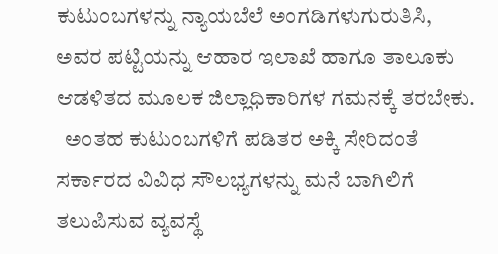ಕುಟುಂಬಗಳನ್ನು ನ್ಯಾಯಬೆಲೆ ಅಂಗಡಿಗಳುಗುರುತಿಸಿ, ಅವರ ಪಟ್ಟಿಯನ್ನು ಆಹಾರ ಇಲಾಖೆ ಹಾಗೂ ತಾಲೂಕು ಆಡಳಿತದ ಮೂಲಕ ಜಿಲ್ಲಾಧಿಕಾರಿಗಳ ಗಮನಕ್ಕೆ ತರಬೇಕು.
  ಅಂತಹ ಕುಟುಂಬಗಳಿಗೆ ಪಡಿತರ ಅಕ್ಕಿ ಸೇರಿದಂತೆ ಸರ್ಕಾರದ ವಿವಿಧ ಸೌಲಭ್ಯಗಳನ್ನು ಮನೆ ಬಾಗಿಲಿಗೆ ತಲುಪಿಸುವ ವ್ಯವಸ್ಥೆ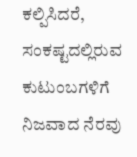ಕಲ್ಪಿಸಿದರೆ, ಸಂಕಷ್ಟದಲ್ಲಿರುವ ಕುಟುಂಬಗಳಿಗೆ ನಿಜವಾದ ನೆರವು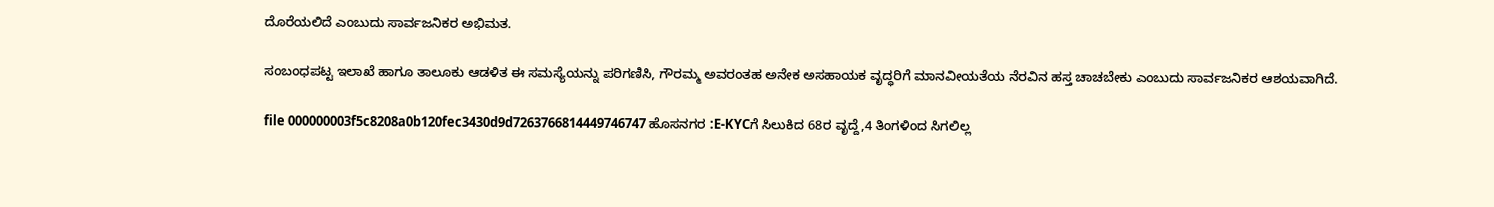ದೊರೆಯಲಿದೆ ಎಂಬುದು ಸಾರ್ವಜನಿಕರ ಅಭಿಮತ.

ಸಂಬಂಧಪಟ್ಟ ಇಲಾಖೆ ಹಾಗೂ ತಾಲೂಕು ಆಡಳಿತ ಈ ಸಮಸ್ಯೆಯನ್ನು ಪರಿಗಣಿಸಿ, ಗೌರಮ್ಮ ಅವರಂತಹ ಅನೇಕ ಅಸಹಾಯಕ ವೃದ್ಧರಿಗೆ ಮಾನವೀಯತೆಯ ನೆರವಿನ ಹಸ್ತ ಚಾಚಬೇಕು ಎಂಬುದು ಸಾರ್ವಜನಿಕರ ಆಶಯವಾಗಿದೆ.

file 000000003f5c8208a0b120fec3430d9d7263766814449746747 ಹೊಸನಗರ :E-KYCಗೆ ಸಿಲುಕಿದ 68ರ ವೃದ್ದೆ,4 ತಿಂಗಳಿಂದ ಸಿಗಲಿಲ್ಲ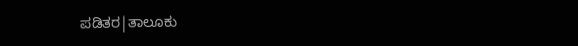ಪಡಿತರ|ತಾಲೂಕು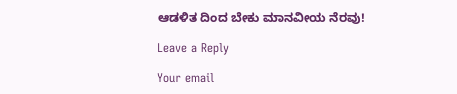ಆಡಳಿತ ದಿಂದ ಬೇಕು ಮಾನವೀಯ ನೆರವು!

Leave a Reply

Your email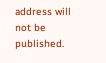address will not be published.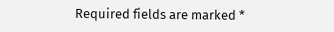Required fields are marked *